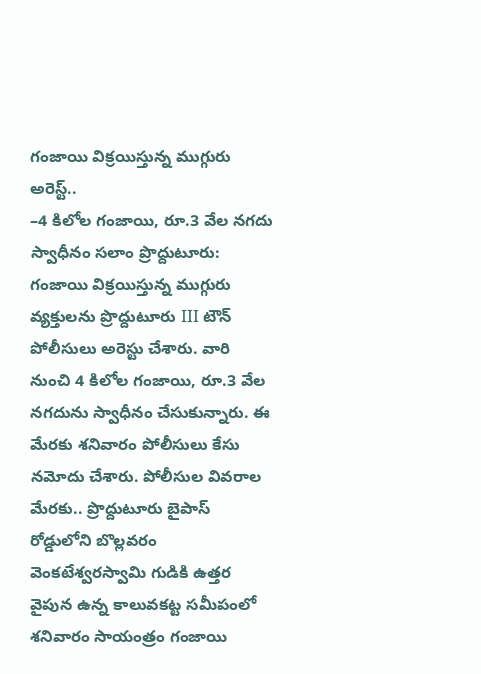గంజాయి విక్రయిస్తున్న ముగ్గురు అరెస్ట్..
–4 కిలోల గంజాయి, రూ.3 వేల నగదు స్వాధీనం సలాం ప్రొద్దుటూరు: గంజాయి విక్రయిస్తున్న ముగ్గురు వ్యక్తులను ప్రొద్దుటూరు III టౌన్ పోలీసులు అరెస్టు చేశారు. వారి నుంచి 4 కిలోల గంజాయి, రూ.3 వేల నగదును స్వాధీనం చేసుకున్నారు. ఈ మేరకు శనివారం పోలీసులు కేసు నమోదు చేశారు. పోలీసుల వివరాల మేరకు.. ప్రొద్దుటూరు బైపాస్ రోడ్డులోని బొల్లవరం వెంకటేశ్వరస్వామి గుడికి ఉత్తర వైపున ఉన్న కాలువకట్ట సమీపంలో శనివారం సాయంత్రం గంజాయి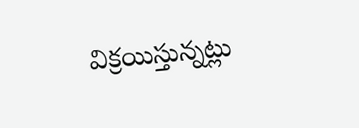విక్రయిస్తున్నట్లు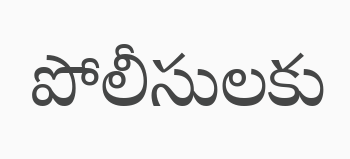పోలీసులకు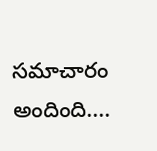సమాచారం అందింది....